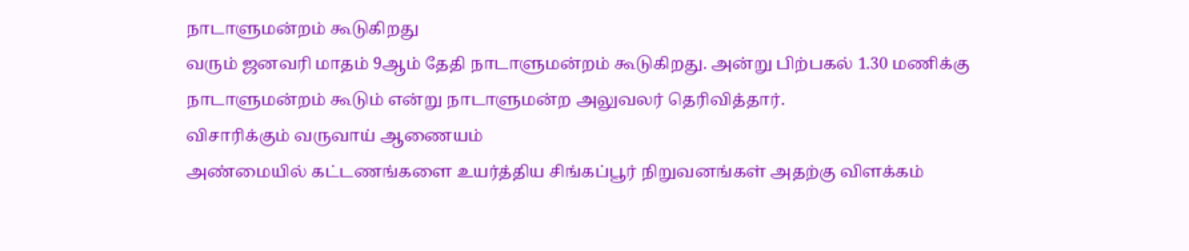நாடாளுமன்றம் கூடுகிறது
வரும் ஜனவரி மாதம் 9ஆம் தேதி நாடாளுமன்றம் கூடுகிறது. அன்று பிற்பகல் 1.30 மணிக்கு நாடாளுமன்றம் கூடும் என்று நாடாளுமன்ற அலுவலர் தெரிவித்தார்.
விசாரிக்கும் வருவாய் ஆணையம்
அண்மையில் கட்டணங்களை உயர்த்திய சிங்கப்பூர் நிறுவனங்கள் அதற்கு விளக்கம்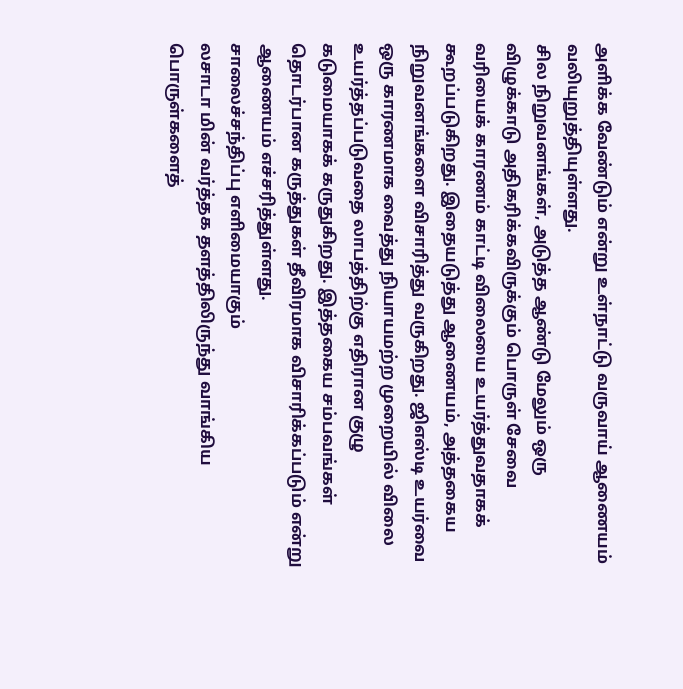அளிக்க வேண்டும் என்று உள்நாட்டு வருவாய் ஆணையம் வலியுறுத்தியுள்ளது.
சில நிறுவனங்கள், அடுத்த ஆண்டு மேலும் ஒரு விழுக்காடு அதிகரிக்கவிருக்கும் பொருள் சேவை வரியைக் காரணம் காட்டி விலையை உயர்த்துவதாகக் கூறப்படுகிறது. இதையடுத்து ஆணையம், அத்தகைய நிறுவனங்களை விசாரித்து வருகிறது. ஜிஎஸ்டி உயர்வை ஒரு காரணமாக வைத்து நியாயமற்ற முறையில் விலை உயர்த்தப்படுவதை லாபத்திற்கு எதிரான குழு கடுமையாகக் கருதுகிறது. இத்தகைய சம்பவங்கள் தொடர்பான கருத்துகள் தீவிரமாக விசாரிக்கப்படும் என்று ஆணையம் எச்சரித்துள்ளது.
சாலைச்சந்திப்பு எளிமையாகும்
லசாடா மின் வர்த்தக தளத்திலிருந்து வாங்கிய பொருள்களைத்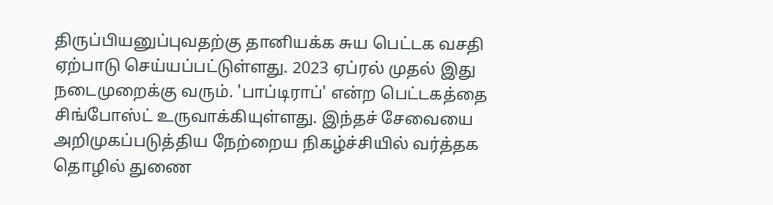திருப்பியனுப்புவதற்கு தானியக்க சுய பெட்டக வசதி ஏற்பாடு செய்யப்பட்டுள்ளது. 2023 ஏப்ரல் முதல் இது நடைமுறைக்கு வரும். 'பாப்டிராப்' என்ற பெட்டகத்தை சிங்போஸ்ட் உருவாக்கியுள்ளது. இந்தச் சேவையை அறிமுகப்படுத்திய நேற்றைய நிகழ்ச்சியில் வர்த்தக தொழில் துணை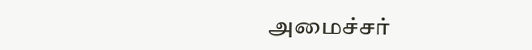அமைச்சர்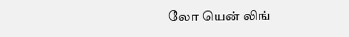லோ யென் லிங்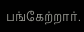பங்கேற்றார்.